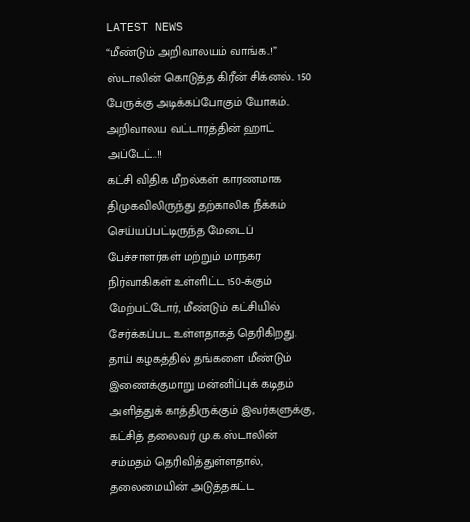LATEST NEWS
“மீண்டும் அறிவாலயம் வாங்க..!” ஸ்டாலின் கொடுத்த கிரீன் சிக்னல்.. 150 பேருக்கு அடிக்கப்போகும் யோகம்.. அறிவாலய வட்டாரத்தின் ஹாட் அப்டேட்..!!
கட்சி விதிக மீறல்கள் காரணமாக திமுகவிலிருந்து தற்காலிக நீக்கம் செய்யப்பட்டிருந்த மேடைப் பேச்சாளர்கள் மற்றும் மாநகர நிர்வாகிகள் உள்ளிட்ட 150-க்கும் மேற்பட்டோர், மீண்டும் கட்சியில் சேர்க்கப்பட உள்ளதாகத் தெரிகிறது. தாய் கழகத்தில் தங்களை மீண்டும் இணைக்குமாறு மன்னிப்புக் கடிதம் அளித்துக் காத்திருக்கும் இவர்களுக்கு, கட்சித் தலைவர் மு.க.ஸ்டாலின் சம்மதம் தெரிவித்துள்ளதால், தலைமையின் அடுத்தகட்ட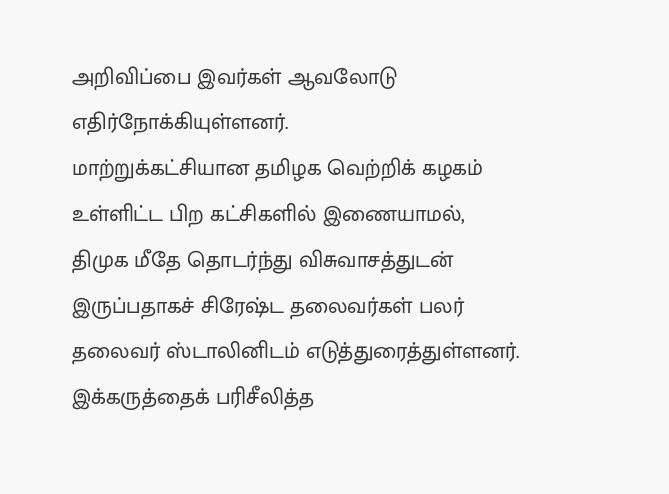அறிவிப்பை இவர்கள் ஆவலோடு எதிர்நோக்கியுள்ளனர்.
மாற்றுக்கட்சியான தமிழக வெற்றிக் கழகம் உள்ளிட்ட பிற கட்சிகளில் இணையாமல், திமுக மீதே தொடர்ந்து விசுவாசத்துடன் இருப்பதாகச் சிரேஷ்ட தலைவர்கள் பலர் தலைவர் ஸ்டாலினிடம் எடுத்துரைத்துள்ளனர். இக்கருத்தைக் பரிசீலித்த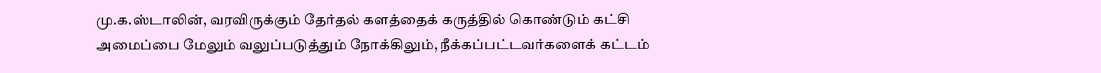மு.க.ஸ்டாலின், வரவிருக்கும் தேர்தல் களத்தைக் கருத்தில் கொண்டும் கட்சி அமைப்பை மேலும் வலுப்படுத்தும் நோக்கிலும், நீக்கப்பட்டவர்களைக் கட்டம்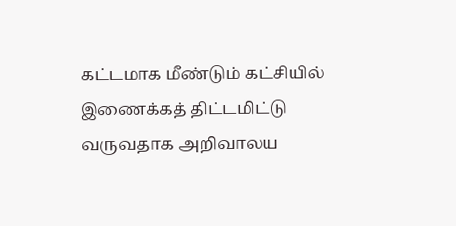கட்டமாக மீண்டும் கட்சியில் இணைக்கத் திட்டமிட்டு வருவதாக அறிவாலய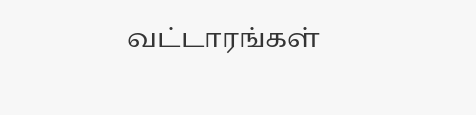வட்டாரங்கள்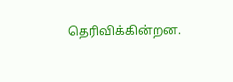தெரிவிக்கின்றன.